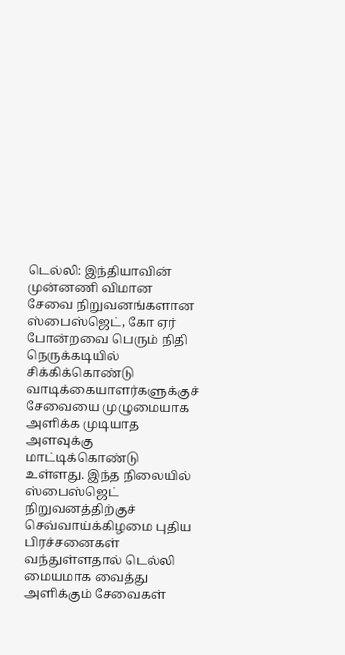டெல்லி: இந்தியாவின் முன்னணி விமான சேவை நிறுவனங்களான ஸ்பைஸ்ஜெட், கோ ஏர் போன்றவை பெரும் நிதி நெருக்கடியில் சிக்கிக்கொண்டு வாடிக்கையாளர்களுக்குச் சேவையை முழுமையாக அளிக்க முடியாத அளவுக்கு மாட்டிக்கொண்டு உள்ளது. இந்த நிலையில் ஸ்பைஸ்ஜெட் நிறுவனத்திற்குச் செவ்வாய்க்கிழமை புதிய பிரச்சனைகள் வந்துள்ளதால் டெல்லி மையமாக வைத்து அளிக்கும் சேவைகள்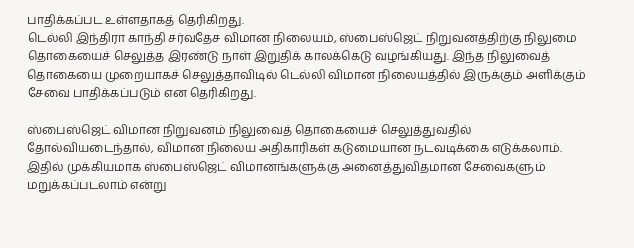பாதிக்கப்பட உள்ளதாகத் தெரிகிறது.
டெல்லி இந்திரா காந்தி சர்வதேச விமான நிலையம், ஸ்பைஸ்ஜெட் நிறுவனத்திற்கு நிலுமை தொகையைச் செலுத்த இரண்டு நாள் இறுதிக் காலக்கெடு வழங்கியது. இந்த நிலுவைத் தொகையை முறையாகச் செலுத்தாவிடில் டெல்லி விமான நிலையத்தில் இருக்கும் அளிக்கும் சேவை பாதிக்கப்படும் என தெரிகிறது.

ஸ்பைஸ்ஜெட் விமான நிறுவனம் நிலுவைத் தொகையைச் செலுத்துவதில் தோல்வியடைந்தால், விமான நிலைய அதிகாரிகள் கடுமையான நடவடிக்கை எடுக்கலாம். இதில் முக்கியமாக ஸ்பைஸ்ஜெட் விமானங்களுக்கு அனைத்துவிதமான சேவைகளும் மறுக்கப்படலாம் என்று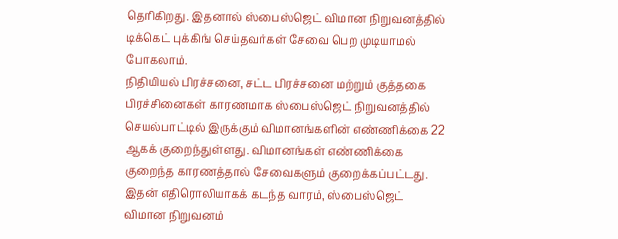தெரிகிறது. இதனால் ஸ்பைஸ்ஜெட் விமான நிறுவனத்தில் டிக்கெட் புக்கிங் செய்தவர்கள் சேவை பெற முடியாமல் போகலாம்.
நிதியியல் பிரச்சனை, சட்ட பிரச்சனை மற்றும் குத்தகை பிரச்சினைகள் காரணமாக ஸ்பைஸ்ஜெட் நிறுவனத்தில் செயல்பாட்டில் இருக்கும் விமானங்களின் எண்ணிக்கை 22 ஆகக் குறைந்துள்ளது. விமானங்கள் எண்ணிக்கை குறைந்த காரணத்தால் சேவைகளும் குறைக்கப்பட்டது. இதன் எதிரொலியாகக் கடந்த வாரம், ஸ்பைஸ்ஜெட் விமான நிறுவனம்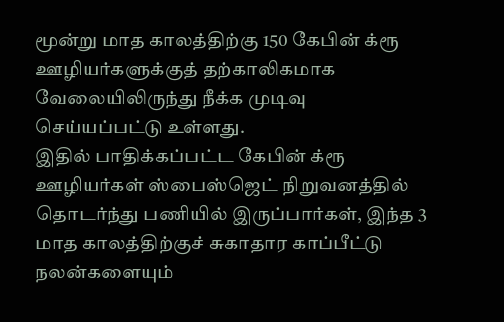மூன்று மாத காலத்திற்கு 150 கேபின் க்ரூ ஊழியர்களுக்குத் தற்காலிகமாக வேலையிலிருந்து நீக்க முடிவு செய்யப்பட்டு உள்ளது.
இதில் பாதிக்கப்பட்ட கேபின் க்ரூ ஊழியர்கள் ஸ்பைஸ்ஜெட் நிறுவனத்தில் தொடர்ந்து பணியில் இருப்பார்கள், இந்த 3 மாத காலத்திற்குச் சுகாதார காப்பீட்டு நலன்களையும்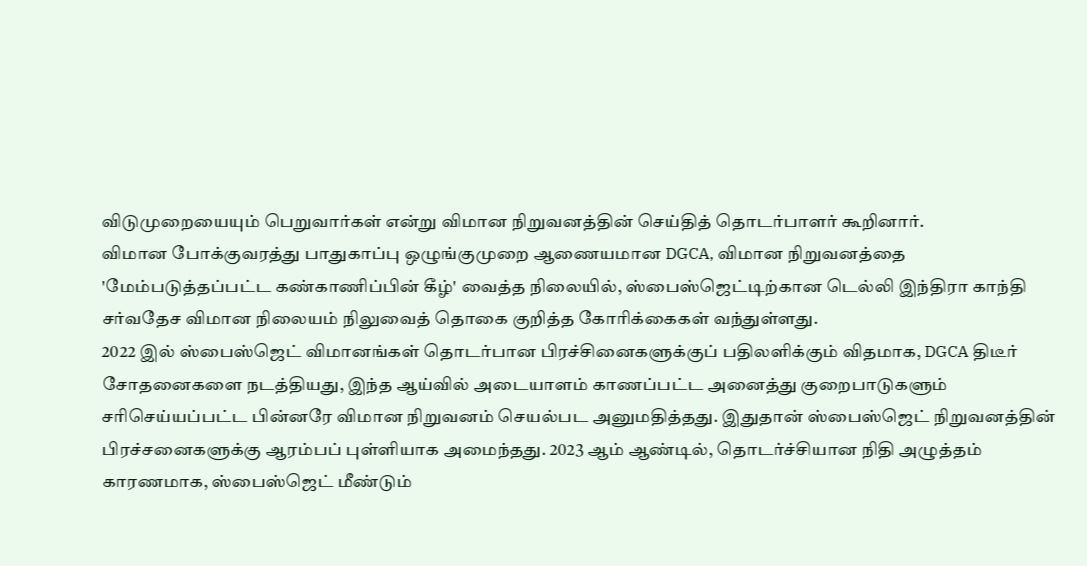விடுமுறையையும் பெறுவார்கள் என்று விமான நிறுவனத்தின் செய்தித் தொடர்பாளர் கூறினார்.
விமான போக்குவரத்து பாதுகாப்பு ஒழுங்குமுறை ஆணையமான DGCA, விமான நிறுவனத்தை 'மேம்படுத்தப்பட்ட கண்காணிப்பின் கீழ்' வைத்த நிலையில், ஸ்பைஸ்ஜெட்டிற்கான டெல்லி இந்திரா காந்தி சர்வதேச விமான நிலையம் நிலுவைத் தொகை குறித்த கோரிக்கைகள் வந்துள்ளது.
2022 இல் ஸ்பைஸ்ஜெட் விமானங்கள் தொடர்பான பிரச்சினைகளுக்குப் பதிலளிக்கும் விதமாக, DGCA திடீர் சோதனைகளை நடத்தியது, இந்த ஆய்வில் அடையாளம் காணப்பட்ட அனைத்து குறைபாடுகளும் சரிசெய்யப்பட்ட பின்னரே விமான நிறுவனம் செயல்பட அனுமதித்தது. இதுதான் ஸ்பைஸ்ஜெட் நிறுவனத்தின் பிரச்சனைகளுக்கு ஆரம்பப் புள்ளியாக அமைந்தது. 2023 ஆம் ஆண்டில், தொடர்ச்சியான நிதி அழுத்தம் காரணமாக, ஸ்பைஸ்ஜெட் மீண்டும்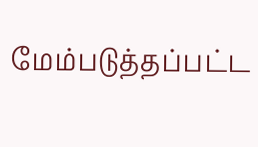மேம்படுத்தப்பட்ட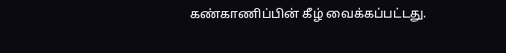கண்காணிப்பின் கீழ் வைக்கப்பட்டது.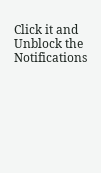Click it and Unblock the Notifications